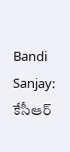Bandi Sanjay: కేసీఆర్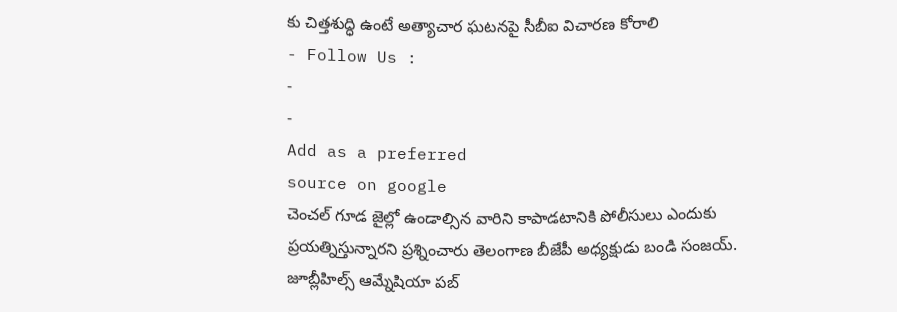కు చిత్తశుద్ధి ఉంటే అత్యాచార ఘటనపై సీబీఐ విచారణ కోరాలి
- Follow Us :
-
-
Add as a preferred
source on google
చెంచల్ గూడ జైల్లో ఉండాల్సిన వారిని కాపాడటానికి పోలీసులు ఎందుకు ప్రయత్నిస్తున్నారని ప్రశ్నించారు తెలంగాణ బీజేపీ అధ్యక్షుడు బండి సంజయ్. జూబ్లీహిల్స్ ఆమ్నేషియా పబ్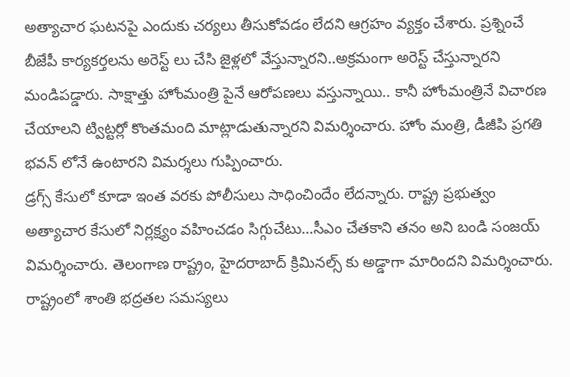అత్యాచార ఘటనపై ఎందుకు చర్యలు తీసుకోవడం లేదని ఆగ్రహం వ్యక్తం చేశారు. ప్రశ్నించే బీజేపీ కార్యకర్తలను అరెస్ట్ లు చేసి జైళ్లలో వేస్తున్నారని..అక్రమంగా అరెస్ట్ చేస్తున్నారని మండిపడ్డారు. సాక్షాత్తు హోంమంత్రి పైనే ఆరోపణలు వస్తున్నాయి.. కానీ హోంమంత్రినే విచారణ చేయాలని ట్విట్టర్లో కొంతమంది మాట్లాడుతున్నారని విమర్శించారు. హోం మంత్రి, డీజీపి ప్రగతి భవన్ లోనే ఉంటారని విమర్శలు గుప్పించారు.
డ్రగ్స్ కేసులో కూడా ఇంత వరకు పోలీసులు సాధించిందేం లేదన్నారు. రాష్ట్ర ప్రభుత్వం అత్యాచార కేసులో నిర్లక్ష్యం వహించడం సిగ్గుచేటు…సీఎం చేతకాని తనం అని బండి సంజయ్ విమర్శించారు. తెలంగాణ రాష్ట్రం, హైదరాబాద్ క్రిమినల్స్ కు అడ్డాగా మారిందని విమర్శించారు. రాష్ట్రంలో శాంతి భద్రతల సమస్యలు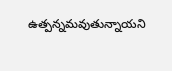ఉత్పన్నమవుతున్నాయని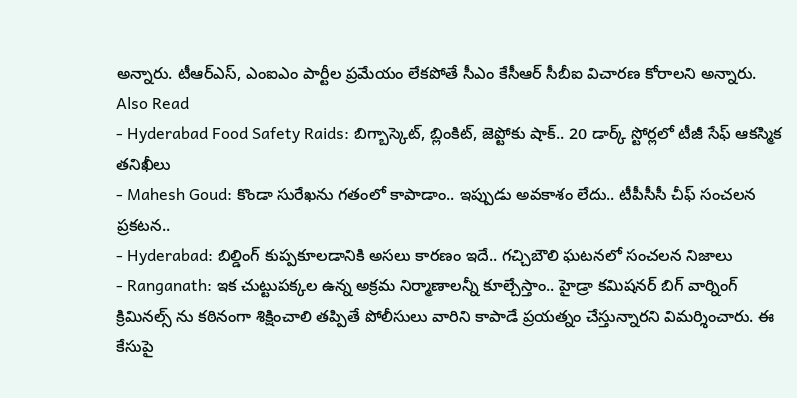అన్నారు. టీఆర్ఎస్, ఎంఐఎం పార్టీల ప్రమేయం లేకపోతే సీఎం కేసీఆర్ సీబీఐ విచారణ కోరాలని అన్నారు.
Also Read
- Hyderabad Food Safety Raids: బిగ్బాస్కెట్, బ్లింకిట్, జెప్టోకు షాక్.. 20 డార్క్ స్టోర్లలో టీజీ సేఫ్ ఆకస్మిక తనిఖీలు
- Mahesh Goud: కొండా సురేఖను గతంలో కాపాడాం.. ఇప్పుడు అవకాశం లేదు.. టీపీసీసీ చీఫ్ సంచలన ప్రకటన..
- Hyderabad: బిల్డింగ్ కుప్పకూలడానికి అసలు కారణం ఇదే.. గచ్చిబౌలి ఘటనలో సంచలన నిజాలు
- Ranganath: ఇక చుట్టుపక్కల ఉన్న అక్రమ నిర్మాణాలన్నీ కూల్చేస్తాం.. హైడ్రా కమిషనర్ బిగ్ వార్నింగ్
క్రిమినల్స్ ను కఠినంగా శిక్షించాలి తప్పితే పోలీసులు వారిని కాపాడే ప్రయత్నం చేస్తున్నారని విమర్శించారు. ఈ కేసుపై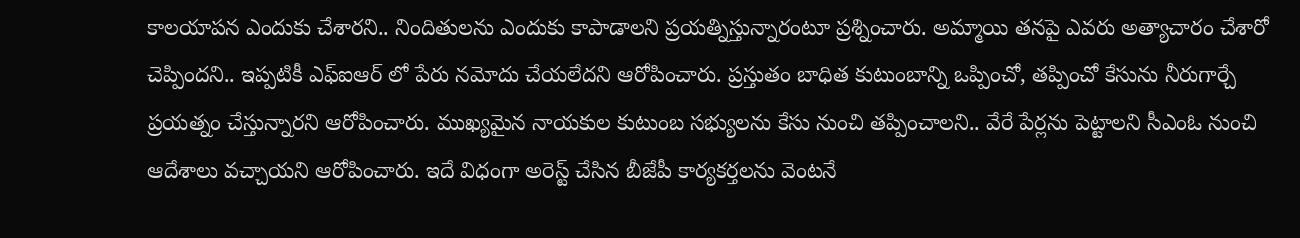కాలయాపన ఎందుకు చేశారని.. నిందితులను ఎందుకు కాపాడాలని ప్రయత్నిస్తున్నారంటూ ప్రశ్నించారు. అమ్మాయి తనపై ఎవరు అత్యాచారం చేశారో చెప్పిందని.. ఇప్పటికీ ఎఫ్ఐఆర్ లో పేరు నమోదు చేయలేదని ఆరోపించారు. ప్రస్తుతం బాధిత కుటుంబాన్ని ఒప్పించో, తప్పించో కేసును నీరుగార్చే ప్రయత్నం చేస్తున్నారని ఆరోపించారు. ముఖ్యమైన నాయకుల కుటుంబ సభ్యులను కేసు నుంచి తప్పించాలని.. వేరే పేర్లను పెట్టాలని సీఎంఓ నుంచి ఆదేశాలు వచ్చాయని ఆరోపించారు. ఇదే విధంగా అరెస్ట్ చేసిన బీజేపీ కార్యకర్తలను వెంటనే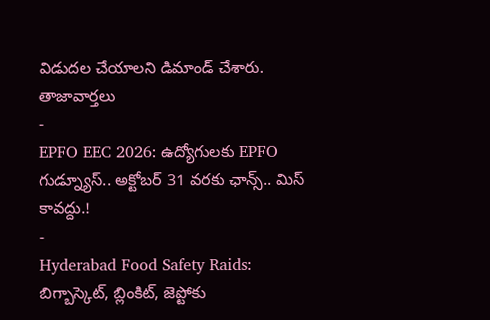విడుదల చేయాలని డిమాండ్ చేశారు.
తాజావార్తలు
-
EPFO EEC 2026: ఉద్యోగులకు EPFO గుడ్న్యూస్.. అక్టోబర్ 31 వరకు ఛాన్స్.. మిస్ కావద్దు.!
-
Hyderabad Food Safety Raids: బిగ్బాస్కెట్, బ్లింకిట్, జెప్టోకు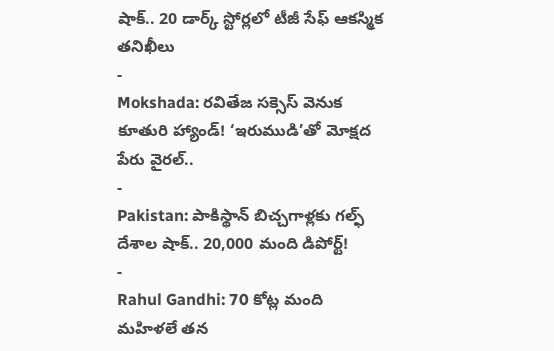షాక్.. 20 డార్క్ స్టోర్లలో టీజీ సేఫ్ ఆకస్మిక తనిఖీలు
-
Mokshada: రవితేజ సక్సెస్ వెనుక కూతురి హ్యాండ్! ‘ఇరుముడి’తో మోక్షద పేరు వైరల్..
-
Pakistan: పాకిస్థాన్ బిచ్చగాళ్లకు గల్ఫ్ దేశాల షాక్.. 20,000 మంది డిపోర్ట్!
-
Rahul Gandhi: 70 కోట్ల మంది మహిళలే తన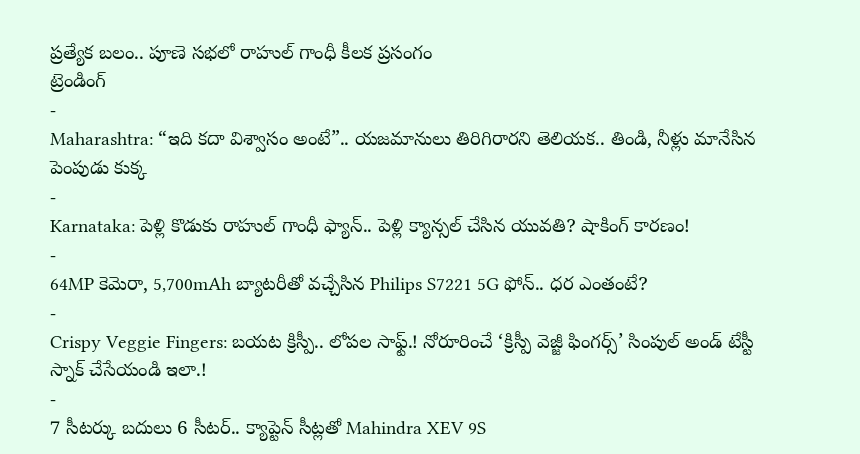ప్రత్యేక బలం.. పూణె సభలో రాహుల్ గాంధీ కీలక ప్రసంగం
ట్రెండింగ్
-
Maharashtra: “ఇది కదా విశ్వాసం అంటే”.. యజమానులు తిరిగిరారని తెలియక.. తిండి, నీళ్లు మానేసిన పెంపుడు కుక్క
-
Karnataka: పెళ్లి కొడుకు రాహుల్ గాంధీ ఫ్యాన్.. పెళ్లి క్యాన్సల్ చేసిన యువతి? షాకింగ్ కారణం!
-
64MP కెమెరా, 5,700mAh బ్యాటరీతో వచ్చేసిన Philips S7221 5G ఫోన్.. ధర ఎంతంటే?
-
Crispy Veggie Fingers: బయట క్రిస్పీ.. లోపల సాఫ్ట్.! నోరూరించే ‘క్రిస్పీ వెజ్జీ ఫింగర్స్’ సింపుల్ అండ్ టేస్టీ స్నాక్ చేసేయండి ఇలా.!
-
7 సీటర్కు బదులు 6 సీటర్.. క్యాప్టెన్ సీట్లతో Mahindra XEV 9S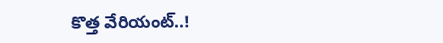కొత్త వేరియంట్..!